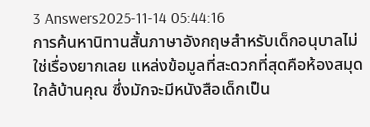3 Answers2025-11-14 05:44:16
การค้นหานิทานสั้นภาษาอังกฤษสำหรับเด็กอนุบาลไม่ใช่เรื่องยากเลย แหล่งข้อมูลที่สะดวกที่สุดคือห้องสมุดใกล้บ้านคุณ ซึ่งมักจะมีหนังสือเด็กเป็น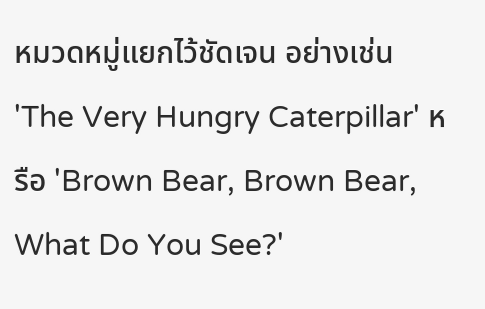หมวดหมู่แยกไว้ชัดเจน อย่างเช่น 'The Very Hungry Caterpillar' หรือ 'Brown Bear, Brown Bear, What Do You See?'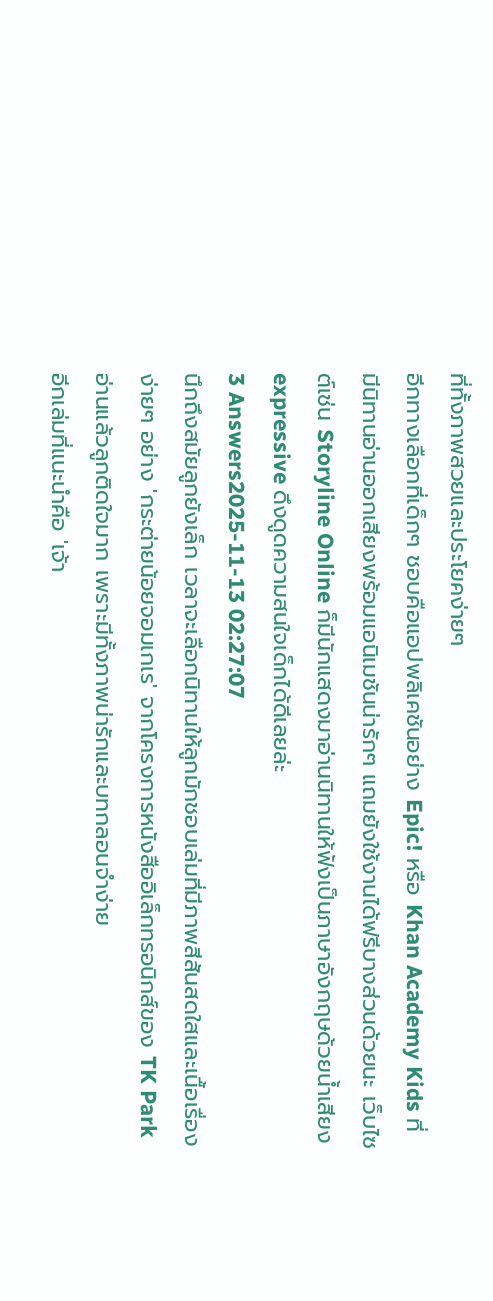ที่ทั้งภาพสวยและประโยคง่ายๆ
อีกทางเลือกที่เด็กๆ ชอบคือแอปพลิเคชันอย่าง Epic! หรือ Khan Academy Kids ที่มีนิทานอ่านออกเสียงพร้อมแอนิเมชันน่ารักๆ แถมยังใช้งานได้ฟรีบางส่วนด้วยนะ เว็บไซต์เช่น Storyline Online ก็มีนักแสดงมาอ่านนิทานให้ฟังเป็นภาษาอังกฤษด้วยน้ำเสียง expressive ดึงดูดความสนใจเด็กได้ดีเลยล่ะ
3 Answers2025-11-13 02:27:07
นึกถึงสมัยลูกยังเล็ก เวลาจะเลือกนิทานให้ลูกมักชอบเล่มที่มีภาพสีสันสดใสและเนื้อเรื่องง่ายๆ อย่าง 'กระต่ายน้อยจอมเกเร' จากโครงการหนังสืออิเล็กทรอนิกส์ของ TK Park อ่านแล้วลูกติดใจมาก เพราะมีทั้งภาพน่ารักและบทกลอนจำง่าย
อีกเล่มที่แนะนำคือ 'เจ้า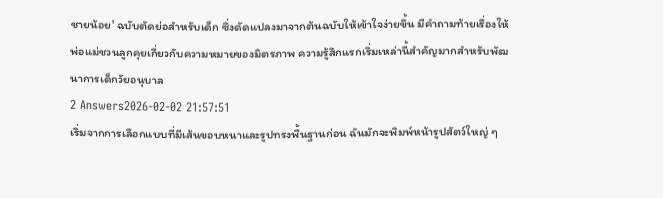ชายน้อย' ฉบับตัดย่อสำหรับเด็ก ซึ่งดัดแปลงมาจากต้นฉบับให้เข้าใจง่ายขึ้น มีคำถามท้ายเรื่องให้พ่อแม่ชวนลูกคุยเกี่ยวกับความหมายของมิตรภาพ ความรู้สึกแรกเริ่มเหล่านี้สำคัญมากสำหรับพัฒนาการเด็กวัยอนุบาล
2 Answers2026-02-02 21:57:51
เริ่มจากการเลือกแบบที่มีเส้นขอบหนาและรูปทรงพื้นฐานก่อน ฉันมักจะพิมพ์หน้ารูปสัตว์ใหญ่ ๆ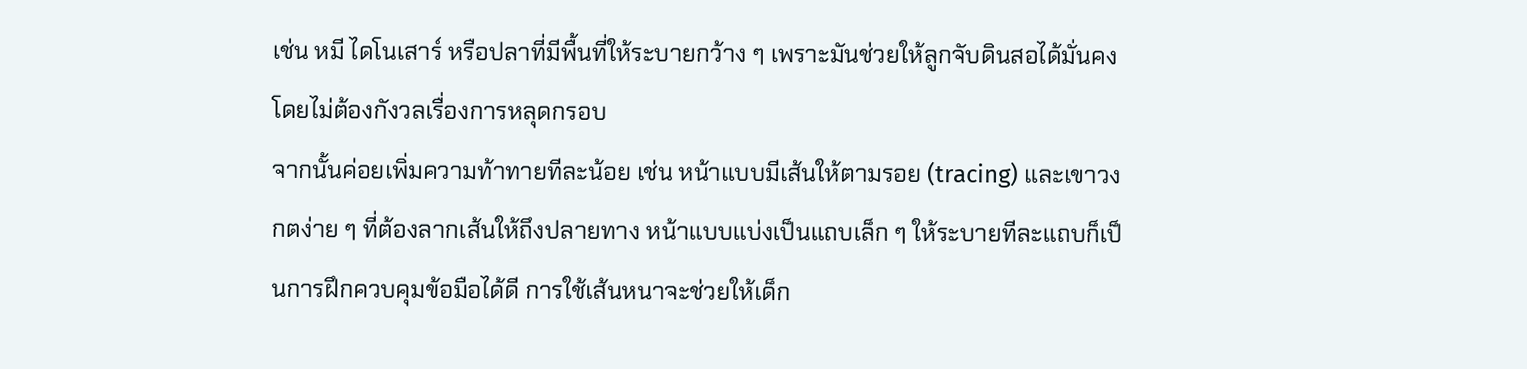เช่น หมี ไดโนเสาร์ หรือปลาที่มีพื้นที่ให้ระบายกว้าง ๆ เพราะมันช่วยให้ลูกจับดินสอได้มั่นคงโดยไม่ต้องกังวลเรื่องการหลุดกรอบ
จากนั้นค่อยเพิ่มความท้าทายทีละน้อย เช่น หน้าแบบมีเส้นให้ตามรอย (tracing) และเขาวงกตง่าย ๆ ที่ต้องลากเส้นให้ถึงปลายทาง หน้าแบบแบ่งเป็นแถบเล็ก ๆ ให้ระบายทีละแถบก็เป็นการฝึกควบคุมข้อมือได้ดี การใช้เส้นหนาจะช่วยให้เด็ก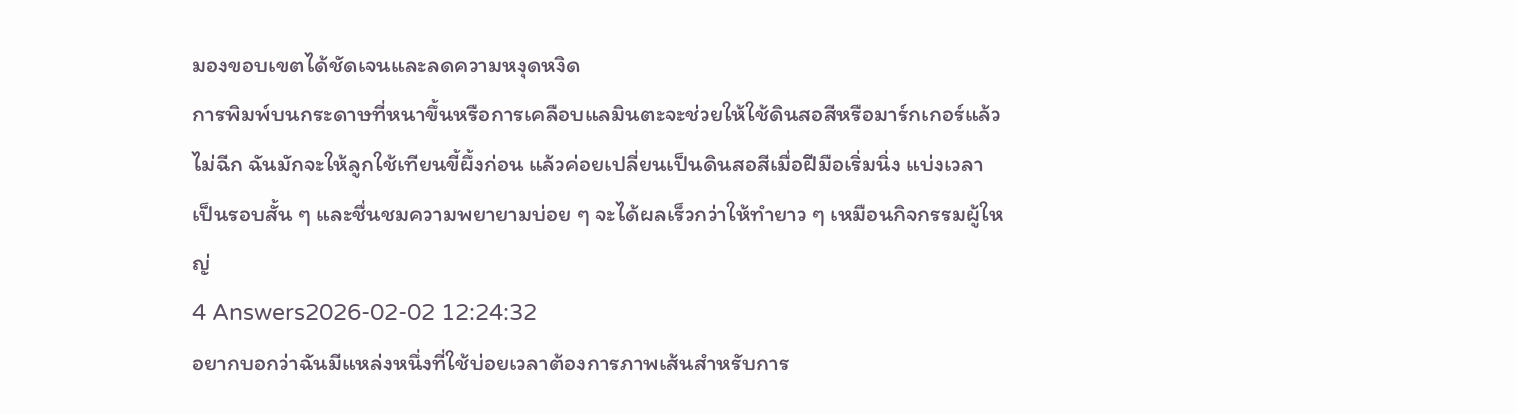มองขอบเขตได้ชัดเจนและลดความหงุดหงิด
การพิมพ์บนกระดาษที่หนาขึ้นหรือการเคลือบแลมินตะจะช่วยให้ใช้ดินสอสีหรือมาร์กเกอร์แล้วไม่ฉีก ฉันมักจะให้ลูกใช้เทียนขี้ผึ้งก่อน แล้วค่อยเปลี่ยนเป็นดินสอสีเมื่อฝีมือเริ่มนิ่ง แบ่งเวลาเป็นรอบสั้น ๆ และชื่นชมความพยายามบ่อย ๆ จะได้ผลเร็วกว่าให้ทำยาว ๆ เหมือนกิจกรรมผู้ใหญ่
4 Answers2026-02-02 12:24:32
อยากบอกว่าฉันมีแหล่งหนึ่งที่ใช้บ่อยเวลาต้องการภาพเส้นสำหรับการ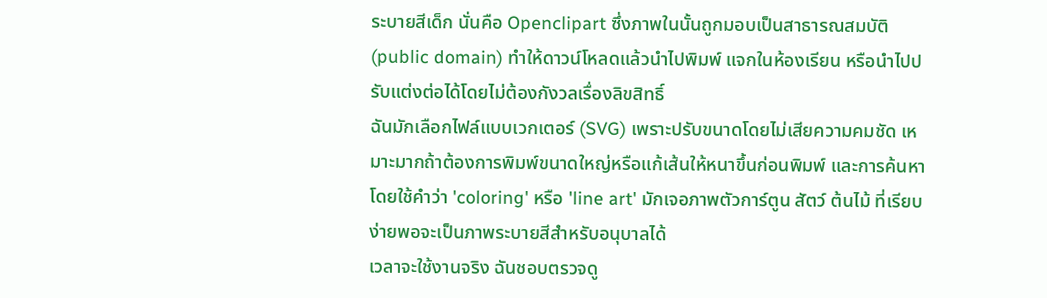ระบายสีเด็ก นั่นคือ Openclipart ซึ่งภาพในนั้นถูกมอบเป็นสาธารณสมบัติ (public domain) ทำให้ดาวน์โหลดแล้วนำไปพิมพ์ แจกในห้องเรียน หรือนำไปปรับแต่งต่อได้โดยไม่ต้องกังวลเรื่องลิขสิทธิ์
ฉันมักเลือกไฟล์แบบเวกเตอร์ (SVG) เพราะปรับขนาดโดยไม่เสียความคมชัด เหมาะมากถ้าต้องการพิมพ์ขนาดใหญ่หรือแก้เส้นให้หนาขึ้นก่อนพิมพ์ และการค้นหาโดยใช้คำว่า 'coloring' หรือ 'line art' มักเจอภาพตัวการ์ตูน สัตว์ ต้นไม้ ที่เรียบง่ายพอจะเป็นภาพระบายสีสำหรับอนุบาลได้
เวลาจะใช้งานจริง ฉันชอบตรวจดู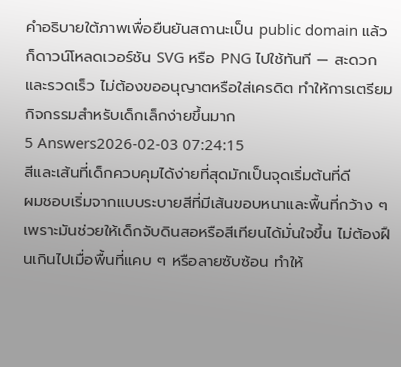คำอธิบายใต้ภาพเพื่อยืนยันสถานะเป็น public domain แล้วก็ดาวน์โหลดเวอร์ชัน SVG หรือ PNG ไปใช้ทันที — สะดวกและรวดเร็ว ไม่ต้องขออนุญาตหรือใส่เครดิต ทำให้การเตรียมกิจกรรมสำหรับเด็กเล็กง่ายขึ้นมาก
5 Answers2026-02-03 07:24:15
สีและเส้นที่เด็กควบคุมได้ง่ายที่สุดมักเป็นจุดเริ่มต้นที่ดี
ผมชอบเริ่มจากแบบระบายสีที่มีเส้นขอบหนาและพื้นที่กว้าง ๆ เพราะมันช่วยให้เด็กจับดินสอหรือสีเทียนได้มั่นใจขึ้น ไม่ต้องฝืนเกินไปเมื่อพื้นที่แคบ ๆ หรือลายซับซ้อน ทำให้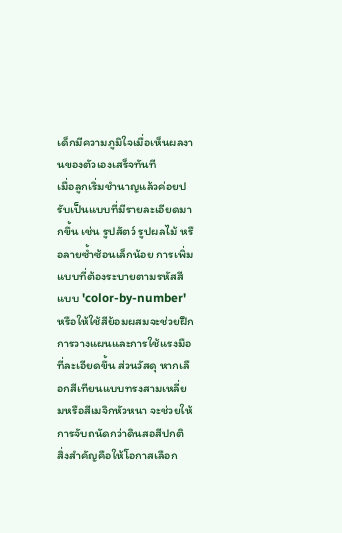เด็กมีความภูมิใจเมื่อเห็นผลงานของตัวเองเสร็จทันที
เมื่อลูกเริ่มชำนาญแล้วค่อยปรับเป็นแบบที่มีรายละเอียดมากขึ้น เช่น รูปสัตว์ รูปผลไม้ หรือลายซ้ำซ้อนเล็กน้อย การเพิ่มแบบที่ต้องระบายตามรหัสสีแบบ 'color-by-number' หรือให้ใช้สีย้อมผสมจะช่วยฝึกการวางแผนและการใช้แรงมือที่ละเอียดขึ้น ส่วนวัสดุ หากเลือกสีเทียนแบบทรงสามเหลี่ยมหรือสีเมจิกหัวหนา จะช่วยให้การจับถนัดกว่าดินสอสีปกติ
สิ่งสำคัญคือให้โอกาสเลือก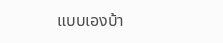แบบเองบ้า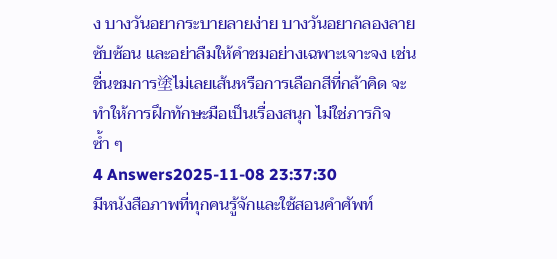ง บางวันอยากระบายลายง่าย บางวันอยากลองลายซับซ้อน และอย่าลืมให้คำชมอย่างเฉพาะเจาะจง เช่น ชื่นชมการ塗ไม่เลยเส้นหรือการเลือกสีที่กล้าคิด จะทำให้การฝึกทักษะมือเป็นเรื่องสนุก ไม่ใช่ภารกิจซ้ำ ๆ
4 Answers2025-11-08 23:37:30
มีหนังสือภาพที่ทุกคนรู้จักและใช้สอนคำศัพท์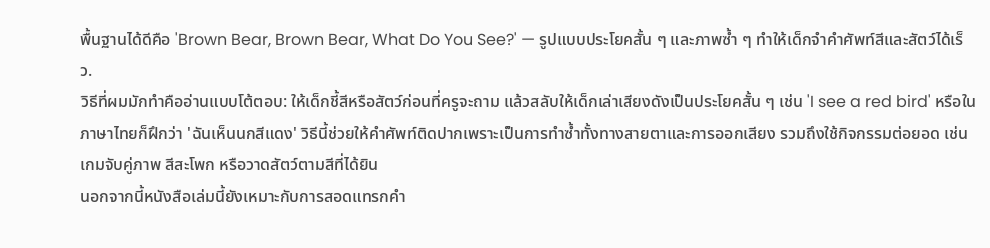พื้นฐานได้ดีคือ 'Brown Bear, Brown Bear, What Do You See?' — รูปแบบประโยคสั้น ๆ และภาพซ้ำ ๆ ทำให้เด็กจำคำศัพท์สีและสัตว์ได้เร็ว.
วิธีที่ผมมักทำคืออ่านแบบโต้ตอบ: ให้เด็กชี้สีหรือสัตว์ก่อนที่ครูจะถาม แล้วสลับให้เด็กเล่าเสียงดังเป็นประโยคสั้น ๆ เช่น 'I see a red bird' หรือในภาษาไทยก็ฝึกว่า 'ฉันเห็นนกสีแดง' วิธีนี้ช่วยให้คำศัพท์ติดปากเพราะเป็นการทำซ้ำทั้งทางสายตาและการออกเสียง รวมถึงใช้กิจกรรมต่อยอด เช่น เกมจับคู่ภาพ สีสะโพก หรือวาดสัตว์ตามสีที่ได้ยิน
นอกจากนี้หนังสือเล่มนี้ยังเหมาะกับการสอดแทรกคำ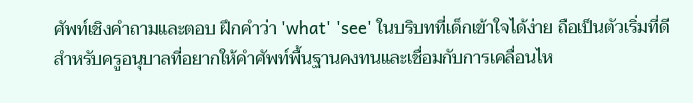ศัพท์เชิงคำถามและตอบ ฝึกคำว่า 'what' 'see' ในบริบทที่เด็กเข้าใจได้ง่าย ถือเป็นตัวเริ่มที่ดีสำหรับครูอนุบาลที่อยากให้คำศัพท์พื้นฐานคงทนและเชื่อมกับการเคลื่อนไห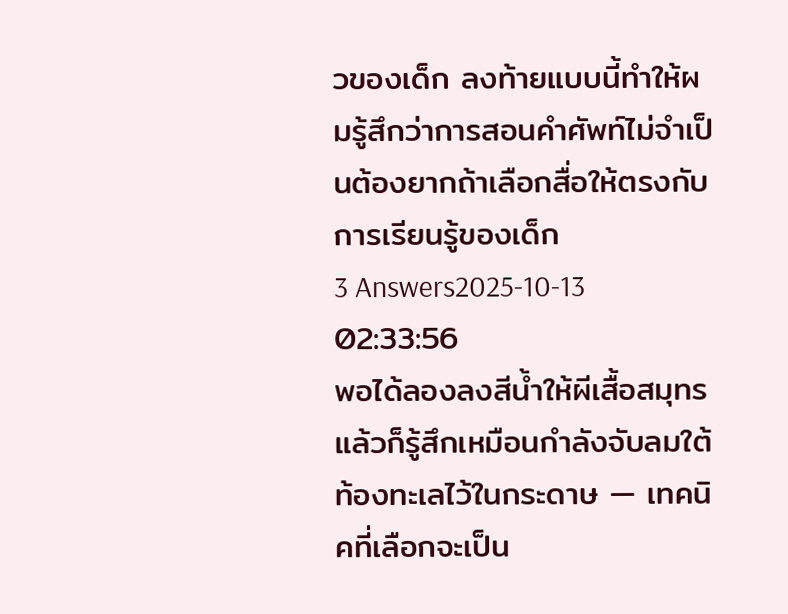วของเด็ก ลงท้ายแบบนี้ทำให้ผมรู้สึกว่าการสอนคำศัพท์ไม่จำเป็นต้องยากถ้าเลือกสื่อให้ตรงกับการเรียนรู้ของเด็ก
3 Answers2025-10-13 02:33:56
พอได้ลองลงสีน้ำให้ผีเสื้อสมุทรแล้วก็รู้สึกเหมือนกำลังจับลมใต้ท้องทะเลไว้ในกระดาษ — เทคนิคที่เลือกจะเป็น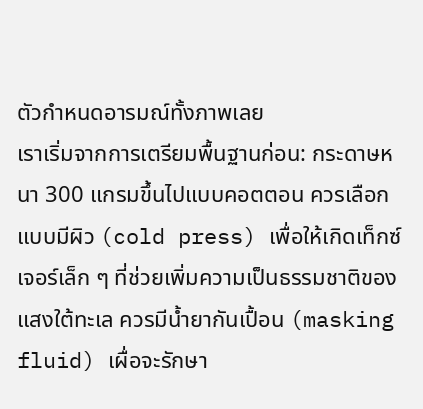ตัวกำหนดอารมณ์ทั้งภาพเลย
เราเริ่มจากการเตรียมพื้นฐานก่อน: กระดาษหนา 300 แกรมขึ้นไปแบบคอตตอน ควรเลือกแบบมีผิว (cold press) เพื่อให้เกิดเท็กซ์เจอร์เล็ก ๆ ที่ช่วยเพิ่มความเป็นธรรมชาติของแสงใต้ทะเล ควรมีน้ำยากันเปื้อน (masking fluid) เผื่อจะรักษา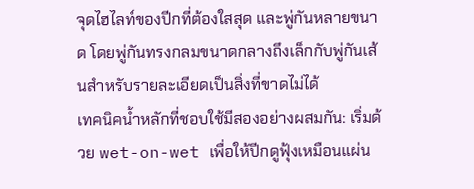จุดไฮไลท์ของปีกที่ต้องใสสุด และพู่กันหลายขนาด โดยพู่กันทรงกลมขนาดกลางถึงเล็กกับพู่กันเส้นสำหรับรายละเอียดเป็นสิ่งที่ขาดไม่ได้
เทคนิคน้ำหลักที่ชอบใช้มีสองอย่างผสมกัน: เริ่มด้วย wet-on-wet เพื่อให้ปีกดูฟุ้งเหมือนแผ่น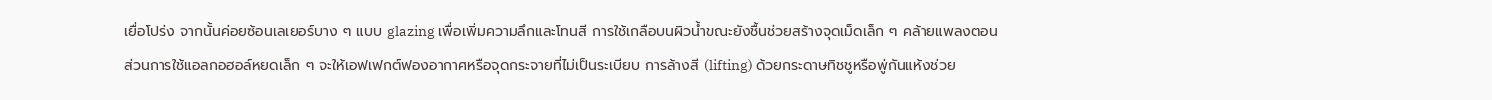เยื่อโปร่ง จากนั้นค่อยซ้อนเลเยอร์บาง ๆ แบบ glazing เพื่อเพิ่มความลึกและโทนสี การใช้เกลือบนผิวน้ำขณะยังชื้นช่วยสร้างจุดเม็ดเล็ก ๆ คล้ายแพลงตอน ส่วนการใช้แอลกอฮอล์หยดเล็ก ๆ จะให้เอฟเฟกต์ฟองอากาศหรือจุดกระจายที่ไม่เป็นระเบียบ การล้างสี (lifting) ด้วยกระดาษทิชชูหรือพู่กันแห้งช่วย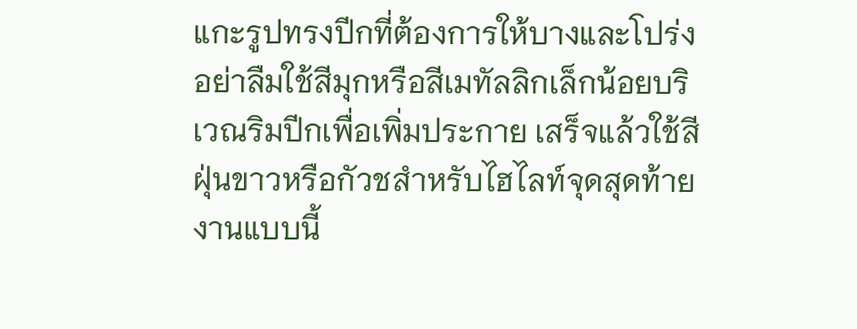แกะรูปทรงปีกที่ต้องการให้บางและโปร่ง อย่าลืมใช้สีมุกหรือสีเมทัลลิกเล็กน้อยบริเวณริมปีกเพื่อเพิ่มประกาย เสร็จแล้วใช้สีฝุ่นขาวหรือกัวชสำหรับไฮไลท์จุดสุดท้าย
งานแบบนี้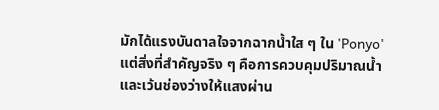มักได้แรงบันดาลใจจากฉากน้ำใส ๆ ใน 'Ponyo' แต่สิ่งที่สำคัญจริง ๆ คือการควบคุมปริมาณน้ำและเว้นช่องว่างให้แสงผ่าน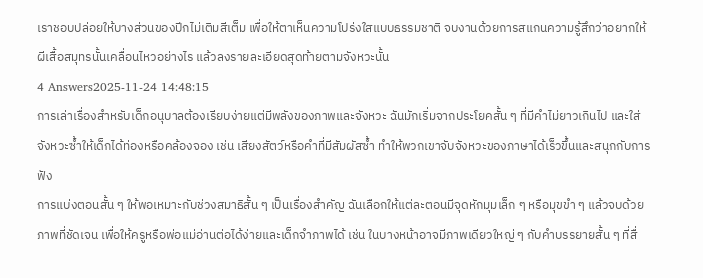เราชอบปล่อยให้บางส่วนของปีกไม่เติมสีเต็ม เพื่อให้ตาเห็นความโปร่งใสแบบธรรมชาติ จบงานด้วยการสแกนความรู้สึกว่าอยากให้ผีเสื้อสมุทรนั้นเคลื่อนไหวอย่างไร แล้วลงรายละเอียดสุดท้ายตามจังหวะนั้น
4 Answers2025-11-24 14:48:15
การเล่าเรื่องสำหรับเด็กอนุบาลต้องเรียบง่ายแต่มีพลังของภาพและจังหวะ ฉันมักเริ่มจากประโยคสั้น ๆ ที่มีคำไม่ยาวเกินไป และใส่จังหวะซ้ำให้เด็กได้ท่องหรือคล้องจอง เช่น เสียงสัตว์หรือคำที่มีสัมผัสซ้ำ ทำให้พวกเขาจับจังหวะของภาษาได้เร็วขึ้นและสนุกกับการฟัง
การแบ่งตอนสั้น ๆ ให้พอเหมาะกับช่วงสมาธิสั้น ๆ เป็นเรื่องสำคัญ ฉันเลือกให้แต่ละตอนมีจุดหักมุมเล็ก ๆ หรือมุขขำ ๆ แล้วจบด้วยภาพที่ชัดเจน เพื่อให้ครูหรือพ่อแม่อ่านต่อได้ง่ายและเด็กจำภาพได้ เช่น ในบางหน้าอาจมีภาพเดียวใหญ่ ๆ กับคำบรรยายสั้น ๆ ที่สื่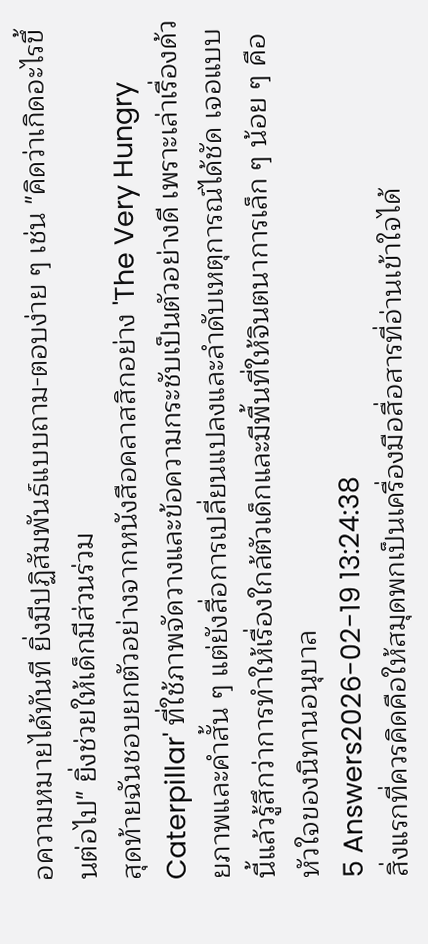อความหมายได้ทันที ยิ่งมีปฏิสัมพันธ์แบบถาม-ตอบง่าย ๆ เช่น "คิดว่าเกิดอะไรขึ้นต่อไป" ยิ่งช่วยให้เด็กมีส่วนร่วม
สุดท้ายฉันชอบยกตัวอย่างจากหนังสือคลาสสิกอย่าง 'The Very Hungry Caterpillar' ที่ใช้ภาพจัดวางและข้อความกระชับเป็นตัวอย่างดี เพราะเล่าเรื่องด้วยภาพและคำสั้น ๆ แต่ยังสื่อการเปลี่ยนแปลงและลำดับเหตุการณ์ได้ชัด เจอแบบนี้แล้วรู้สึกว่าการทำให้เรื่องใกล้ตัวเด็กและมีพื้นที่ให้จินตนาการเล็ก ๆ น้อย ๆ คือหัวใจของนิทานอนุบาล
5 Answers2026-02-19 13:24:38
สิ่งแรกที่ควรคิดคือให้สมุดพกเป็นเครื่องมือสื่อสารที่อ่านเข้าใจได้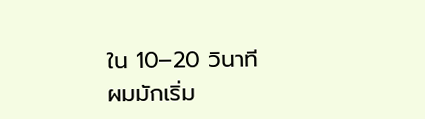ใน 10–20 วินาที
ผมมักเริ่ม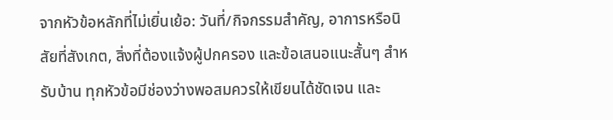จากหัวข้อหลักที่ไม่เยิ่นเย้อ: วันที่/กิจกรรมสำคัญ, อาการหรือนิสัยที่สังเกต, สิ่งที่ต้องแจ้งผู้ปกครอง และข้อเสนอแนะสั้นๆ สำหรับบ้าน ทุกหัวข้อมีช่องว่างพอสมควรให้เขียนได้ชัดเจน และ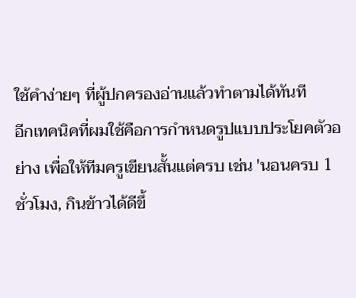ใช้คำง่ายๆ ที่ผู้ปกครองอ่านแล้วทำตามได้ทันที
อีกเทคนิคที่ผมใช้คือการกำหนดรูปแบบประโยคตัวอย่าง เพื่อให้ทีมครูเขียนสั้นแต่ครบ เช่น 'นอนครบ 1 ชั่วโมง, กินข้าวได้ดีขึ้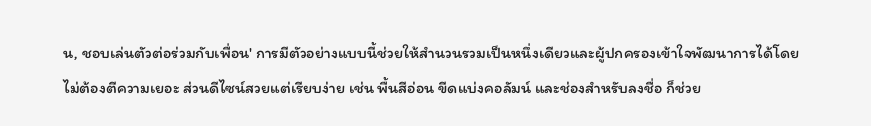น, ชอบเล่นตัวต่อร่วมกับเพื่อน' การมีตัวอย่างแบบนี้ช่วยให้สำนวนรวมเป็นหนึ่งเดียวและผู้ปกครองเข้าใจพัฒนาการได้โดยไม่ต้องตีความเยอะ ส่วนดีไซน์สวยแต่เรียบง่าย เช่น พื้นสีอ่อน ขีดแบ่งคอลัมน์ และช่องสำหรับลงชื่อ ก็ช่วย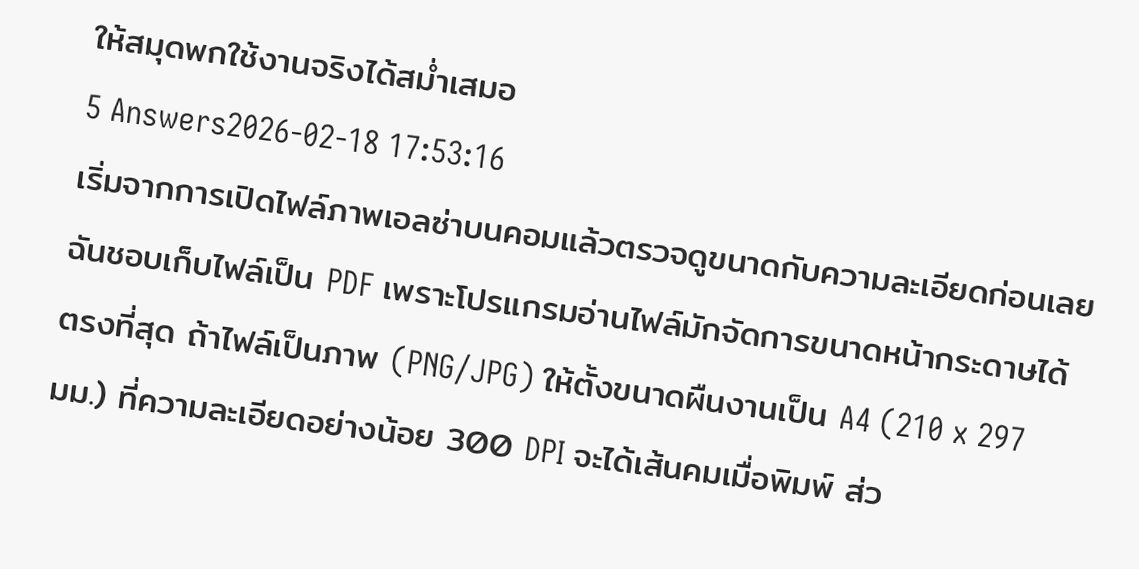ให้สมุดพกใช้งานจริงได้สม่ำเสมอ
5 Answers2026-02-18 17:53:16
เริ่มจากการเปิดไฟล์ภาพเอลซ่าบนคอมแล้วตรวจดูขนาดกับความละเอียดก่อนเลย
ฉันชอบเก็บไฟล์เป็น PDF เพราะโปรแกรมอ่านไฟล์มักจัดการขนาดหน้ากระดาษได้ตรงที่สุด ถ้าไฟล์เป็นภาพ (PNG/JPG) ให้ตั้งขนาดผืนงานเป็น A4 (210 x 297 มม.) ที่ความละเอียดอย่างน้อย 300 DPI จะได้เส้นคมเมื่อพิมพ์ ส่ว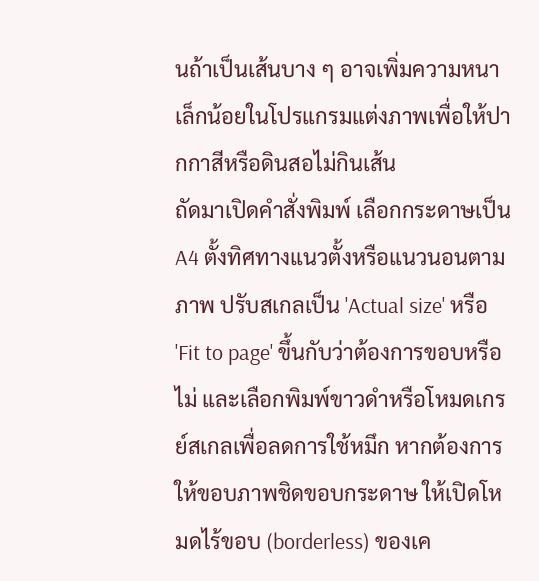นถ้าเป็นเส้นบาง ๆ อาจเพิ่มความหนาเล็กน้อยในโปรแกรมแต่งภาพเพื่อให้ปากกาสีหรือดินสอไม่กินเส้น
ถัดมาเปิดคำสั่งพิมพ์ เลือกกระดาษเป็น A4 ตั้งทิศทางแนวตั้งหรือแนวนอนตามภาพ ปรับสเกลเป็น 'Actual size' หรือ 'Fit to page' ขึ้นกับว่าต้องการขอบหรือไม่ และเลือกพิมพ์ขาวดำหรือโหมดเกรย์สเกลเพื่อลดการใช้หมึก หากต้องการให้ขอบภาพชิดขอบกระดาษ ให้เปิดโหมดไร้ขอบ (borderless) ของเค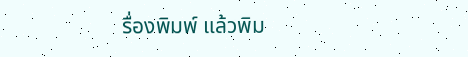รื่องพิมพ์ แล้วพิม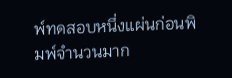พ์ทดสอบหนึ่งแผ่นก่อนพิมพ์จำนวนมาก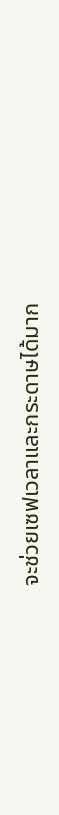จะช่วยเซฟเวลาและกระดาษได้มาก